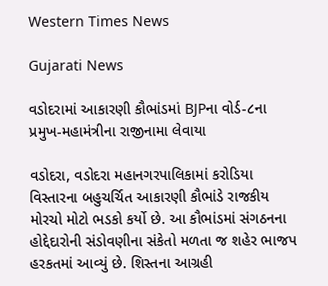Western Times News

Gujarati News

વડોદરામાં આકારણી કૌભાંડમાં BJPના વોર્ડ-૮ના પ્રમુખ-મહામંત્રીના રાજીનામા લેવાયા

વડોદરા, વડોદરા મહાનગરપાલિકામાં કરોડિયા વિસ્તારના બહુચર્ચિત આકારણી કૌભાંડે રાજકીય મોરચો મોટો ભડકો કર્યો છે. આ કૌભાંડમાં સંગઠનના હોદ્દેદારોની સંડોવણીના સંકેતો મળતા જ શહેર ભાજપ હરકતમાં આવ્યું છે. શિસ્તના આગ્રહી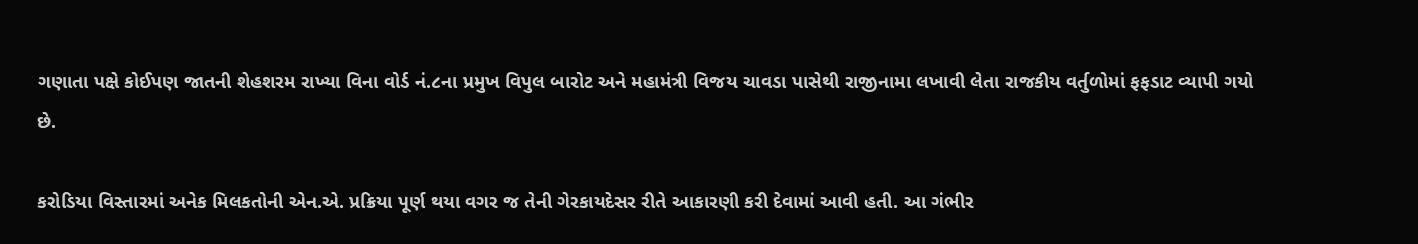ગણાતા પક્ષે કોઈપણ જાતની શેહશરમ રાખ્યા વિના વોર્ડ નં.૮ના પ્રમુખ વિપુલ બારોટ અને મહામંત્રી વિજય ચાવડા પાસેથી રાજીનામા લખાવી લેતા રાજકીય વર્તુળોમાં ફફડાટ વ્યાપી ગયો છે.

કરોડિયા વિસ્તારમાં અનેક મિલકતોની એન.એ. પ્રક્રિયા પૂર્ણ થયા વગર જ તેની ગેરકાયદેસર રીતે આકારણી કરી દેવામાં આવી હતી. આ ગંભીર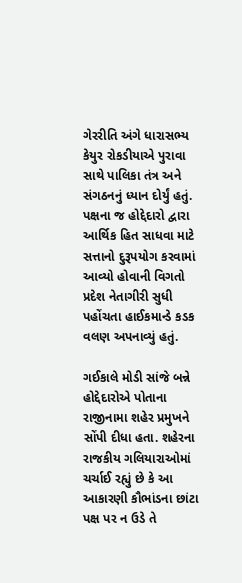ગેરરીતિ અંગે ધારાસભ્ય કેયુર રોકડીયાએ પુરાવા સાથે પાલિકા તંત્ર અને સંગઠનનું ધ્યાન દોર્યું હતું. પક્ષના જ હોદ્દેદારો દ્વારા આર્થિક હિત સાધવા માટે સત્તાનો દુરૂપયોગ કરવામાં આવ્યો હોવાની વિગતો પ્રદેશ નેતાગીરી સુધી પહોંચતા હાઈકમાન્ડે કડક વલણ અપનાવ્યું હતું.

ગઈકાલે મોડી સાંજે બન્ને હોદ્દેદારોએ પોતાના રાજીનામા શહેર પ્રમુખને સોંપી દીધા હતા. શહેરના રાજકીય ગલિયારાઓમાં ચર્ચાઈ રહ્યું છે કે આ આકારણી કૌભાંડના છાંટા પક્ષ પર ન ઉડે તે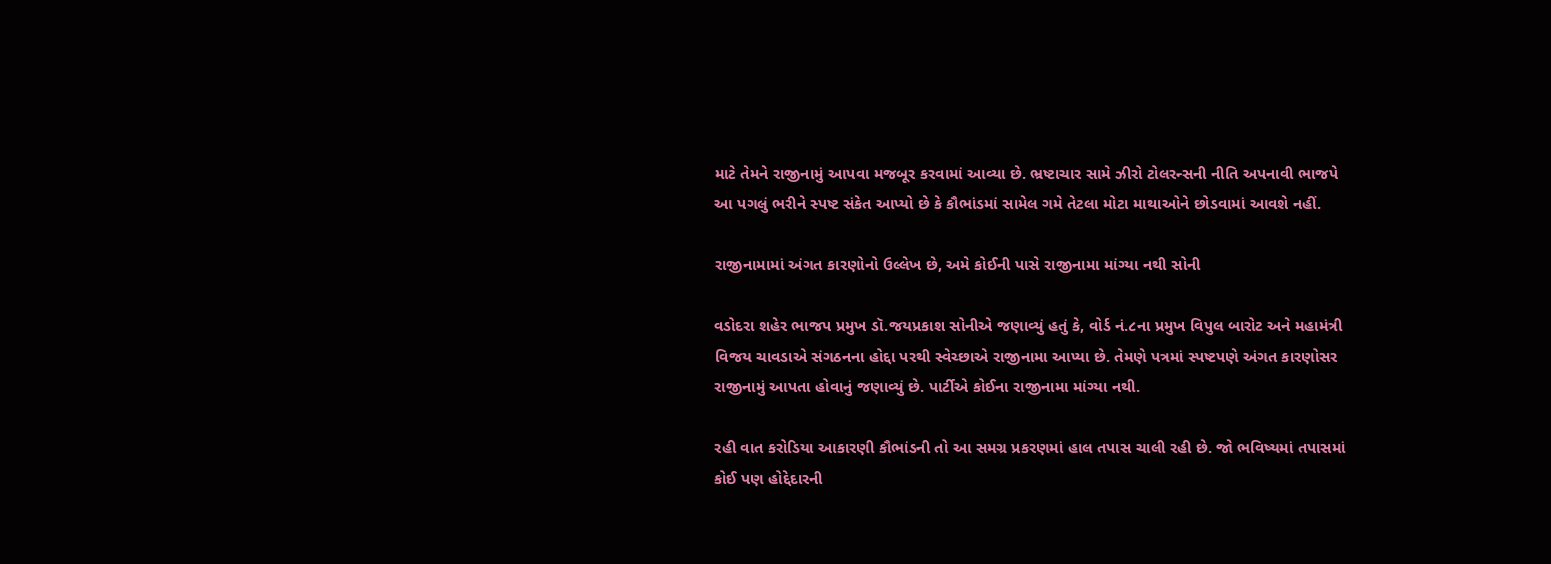માટે તેમને રાજીનામું આપવા મજબૂર કરવામાં આવ્યા છે. ભ્રષ્ટાચાર સામે ઝીરો ટોલરન્સની નીતિ અપનાવી ભાજપે આ પગલું ભરીને સ્પષ્ટ સંકેત આપ્યો છે કે કૌભાંડમાં સામેલ ગમે તેટલા મોટા માથાઓને છોડવામાં આવશે નહીં.

રાજીનામામાં અંગત કારણોનો ઉલ્લેખ છે, અમે કોઈની પાસે રાજીનામા માંગ્યા નથી સોની

વડોદરા શહેર ભાજપ પ્રમુખ ડૉ.જયપ્રકાશ સોનીએ જણાવ્યું હતું કે, વોર્ડ નં.૮ના પ્રમુખ વિપુલ બારોટ અને મહામંત્રી વિજય ચાવડાએ સંગઠનના હોદ્દા પરથી સ્વેચ્છાએ રાજીનામા આપ્યા છે. તેમણે પત્રમાં સ્પષ્ટપણે અંગત કારણોસર રાજીનામું આપતા હોવાનું જણાવ્યું છે. પાર્ટીએ કોઈના રાજીનામા માંગ્યા નથી.

રહી વાત કરોડિયા આકારણી કૌભાંડની તો આ સમગ્ર પ્રકરણમાં હાલ તપાસ ચાલી રહી છે. જો ભવિષ્યમાં તપાસમાં કોઈ પણ હોદ્દેદારની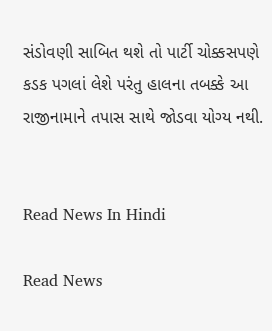સંડોવણી સાબિત થશે તો પાર્ટી ચોક્કસપણે કડક પગલાં લેશે પરંતુ હાલના તબક્કે આ રાજીનામાને તપાસ સાથે જોડવા યોગ્ય નથી.


Read News In Hindi

Read News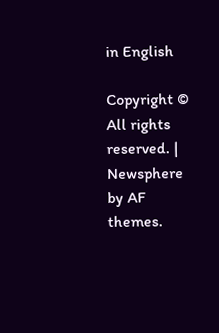in English

Copyright © All rights reserved. | Newsphere by AF themes.